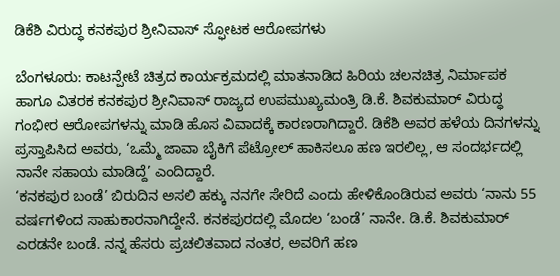ಡಿಕೆಶಿ ವಿರುದ್ಧ ಕನಕಪುರ ಶ್ರೀನಿವಾಸ್ ಸ್ಫೋಟಕ ಆರೋಪಗಳು

ಬೆಂಗಳೂರು: ಕಾಟನ್ಪೇಟೆ ಚಿತ್ರದ ಕಾರ್ಯಕ್ರಮದಲ್ಲಿ ಮಾತನಾಡಿದ ಹಿರಿಯ ಚಲನಚಿತ್ರ ನಿರ್ಮಾಪಕ ಹಾಗೂ ವಿತರಕ ಕನಕಪುರ ಶ್ರೀನಿವಾಸ್ ರಾಜ್ಯದ ಉಪಮುಖ್ಯಮಂತ್ರಿ ಡಿ.ಕೆ. ಶಿವಕುಮಾರ್ ವಿರುದ್ಧ ಗಂಭೀರ ಆರೋಪಗಳನ್ನು ಮಾಡಿ ಹೊಸ ವಿವಾದಕ್ಕೆ ಕಾರಣರಾಗಿದ್ದಾರೆ. ಡಿಕೆಶಿ ಅವರ ಹಳೆಯ ದಿನಗಳನ್ನು ಪ್ರಸ್ತಾಪಿಸಿದ ಅವರು, ‘ಒಮ್ಮೆ ಜಾವಾ ಬೈಕಿಗೆ ಪೆಟ್ರೋಲ್ ಹಾಕಿಸಲೂ ಹಣ ಇರಲಿಲ್ಲ, ಆ ಸಂದರ್ಭದಲ್ಲಿ ನಾನೇ ಸಹಾಯ ಮಾಡಿದ್ದೆ’ ಎಂದಿದ್ದಾರೆ.
‘ಕನಕಪುರ ಬಂಡೆ’ ಬಿರುದಿನ ಅಸಲಿ ಹಕ್ಕು ನನಗೇ ಸೇರಿದೆ ಎಂದು ಹೇಳಿಕೊಂಡಿರುವ ಅವರು ‘ನಾನು 55 ವರ್ಷಗಳಿಂದ ಸಾಹುಕಾರನಾಗಿದ್ದೇನೆ. ಕನಕಪುರದಲ್ಲಿ ಮೊದಲ ‘ಬಂಡೆ’ ನಾನೇ. ಡಿ.ಕೆ. ಶಿವಕುಮಾರ್ ಎರಡನೇ ಬಂಡೆ. ನನ್ನ ಹೆಸರು ಪ್ರಚಲಿತವಾದ ನಂತರ, ಅವರಿಗೆ ಹಣ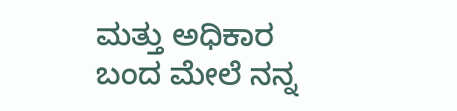ಮತ್ತು ಅಧಿಕಾರ ಬಂದ ಮೇಲೆ ನನ್ನ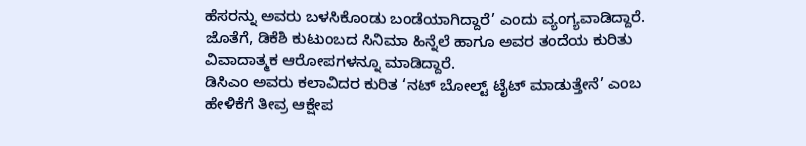ಹೆಸರನ್ನು ಅವರು ಬಳಸಿಕೊಂಡು ಬಂಡೆಯಾಗಿದ್ದಾರೆ’ ಎಂದು ವ್ಯಂಗ್ಯವಾಡಿದ್ದಾರೆ. ಜೊತೆಗೆ, ಡಿಕೆಶಿ ಕುಟುಂಬದ ಸಿನಿಮಾ ಹಿನ್ನೆಲೆ ಹಾಗೂ ಅವರ ತಂದೆಯ ಕುರಿತು ವಿವಾದಾತ್ಮಕ ಆರೋಪಗಳನ್ನೂ ಮಾಡಿದ್ದಾರೆ.
ಡಿಸಿಎಂ ಅವರು ಕಲಾವಿದರ ಕುರಿತ ‘ನಟ್ ಬೋಲ್ಟ್ ಟೈಟ್ ಮಾಡುತ್ತೇನೆ’ ಎಂಬ ಹೇಳಿಕೆಗೆ ತೀವ್ರ ಆಕ್ಷೇಪ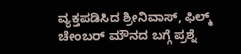ವ್ಯಕ್ತಪಡಿಸಿದ ಶ್ರೀನಿವಾಸ್, ಫಿಲ್ಮ್ ಚೇಂಬರ್ ಮೌನದ ಬಗ್ಗೆ ಪ್ರಶ್ನೆ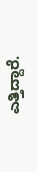ಎತ್ತಿದ್ದಾರೆ.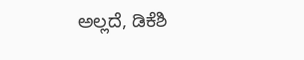ಅಲ್ಲದೆ, ಡಿಕೆಶಿ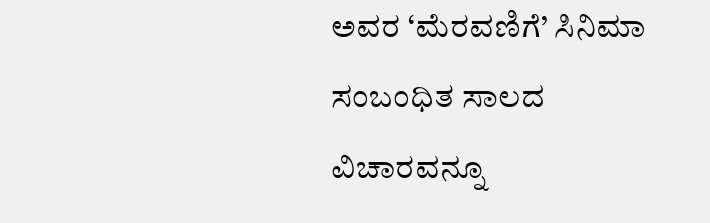ಅವರ ‘ಮೆರವಣಿಗೆ’ ಸಿನಿಮಾ ಸಂಬಂಧಿತ ಸಾಲದ ವಿಚಾರವನ್ನೂ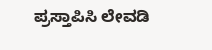ಪ್ರಸ್ತಾಪಿಸಿ ಲೇವಡಿ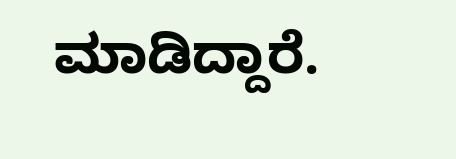ಮಾಡಿದ್ದಾರೆ.